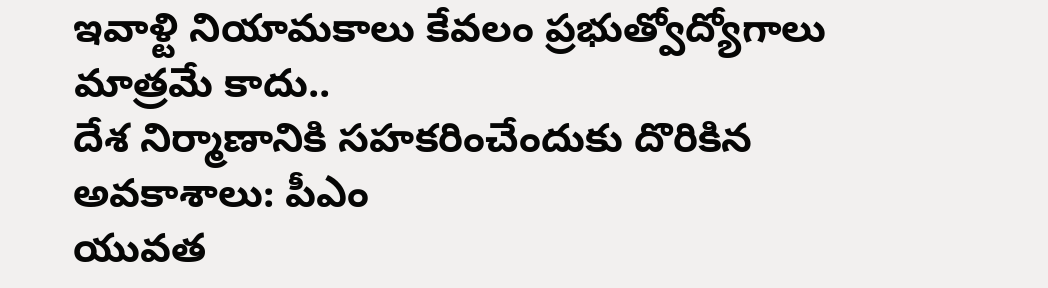ఇవాళ్టి నియామకాలు కేవలం ప్రభుత్వోద్యోగాలు మాత్రమే కాదు..
దేశ నిర్మాణానికి సహకరించేందుకు దొరికిన అవకాశాలు: పీఎం
యువత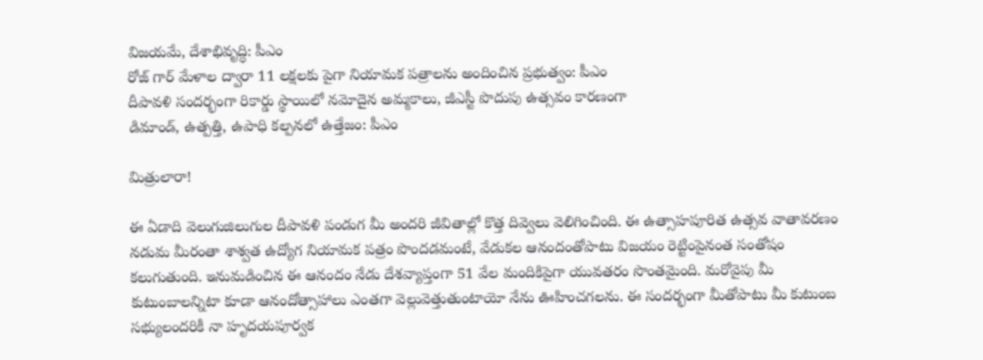విజయమే, దేశాభివృద్ధి: పీఎం
రోజ్ గార్ మేళాల ద్వారా 11 లక్షలకు పైగా నియామక పత్రాలను అందించిన ప్రభుత్వం: పీఎం
దీపావళి సందర్భంగా రికార్డు స్థాయిలో నమోదైన అమ్మకాలు, జీఎస్టీ పొదుపు ఉత్సవం కారణంగా
డిమాండ్, ఉత్పత్తి, ఉపాధి కల్పనలో ఉత్తేజం: పీఎం

మిత్రులారా!

ఈ ఏడాది వెలుగుజిలుగుల దీపావళి పండుగ మీ అందరి జీవితాల్లో కొత్త దివ్వెలు వెలిగించింది. ఈ ఉత్సాహపూరిత ఉత్సవ వాతావరణం నడుమ మీరంతా శాశ్వత ఉద్యోగ నియామక పత్రం పొందడమంటే, వేడుకల ఆనందంతోపాటు విజయం రెట్టింపైనంత సంతోషం కలుగుతుంది. ఇనుమడించిన ఈ ఆనందం నేడు దేశవ్యాప్తంగా 51 వేల మందికిపైగా యువతరం సొంతమైంది. మరోవైపు మీ కుటుంబాలన్నిటా కూడా ఆనందోత్సాహాలు ఎంతగా వెల్లువెత్తుతుంటాయో నేను ఊహించగలను. ఈ సందర్భంగా మీతోపాటు మీ కుటుంబ సభ్యులందరికీ నా హృదయపూర్వక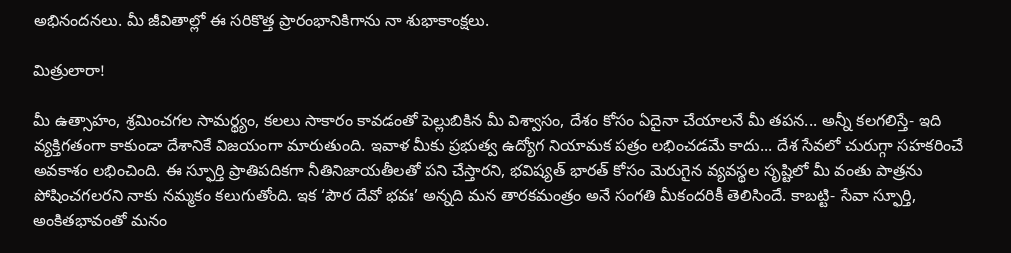అభినందనలు. మీ జీవితాల్లో ఈ సరికొత్త ప్రారంభానికిగాను నా శుభాకాంక్షలు.

మిత్రులారా!

మీ ఉత్సాహం, శ్రమించగల సామర్థ్యం, కలలు సాకారం కావడంతో పెల్లుబికిన మీ విశ్వాసం, దేశం కోసం ఏదైనా చేయాలనే మీ తపన... అన్నీ కలగలిస్తే- ఇది వ్యక్తిగతంగా కాకుండా దేశానికే విజయంగా మారుతుంది. ఇవాళ మీకు ప్రభుత్వ ఉద్యోగ నియామక పత్రం లభించడమే కాదు... దేశ సేవలో చురుగ్గా సహకరించే అవకాశం లభించింది. ఈ స్ఫూర్తి ప్రాతిపదికగా నీతినిజాయతీలతో పని చేస్తారని, భవిష్యత్ భారత్‌ కోసం మెరుగైన వ్యవస్థల సృష్టిలో మీ వంతు పాత్రను పోషించగలరని నాకు నమ్మకం కలుగుతోంది. ఇక ‘పౌర దేవో భవః’ అన్నది మన తారకమంత్రం అనే సంగతి మీకందరికీ తెలిసిందే. కాబట్టి- సేవా స్ఫూర్తి, అంకితభావంతో మనం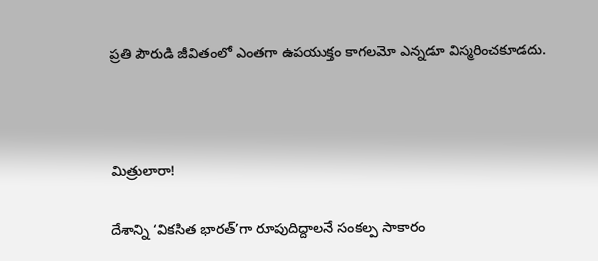ప్రతి పౌరుడి జీవితంలో ఎంతగా ఉపయుక్తం కాగలమో ఎన్నడూ విస్మరించకూడదు.



మిత్రులారా!

దేశాన్ని ‘వికసిత భారత్‌’గా రూపుదిద్దాలనే సంకల్ప సాకారం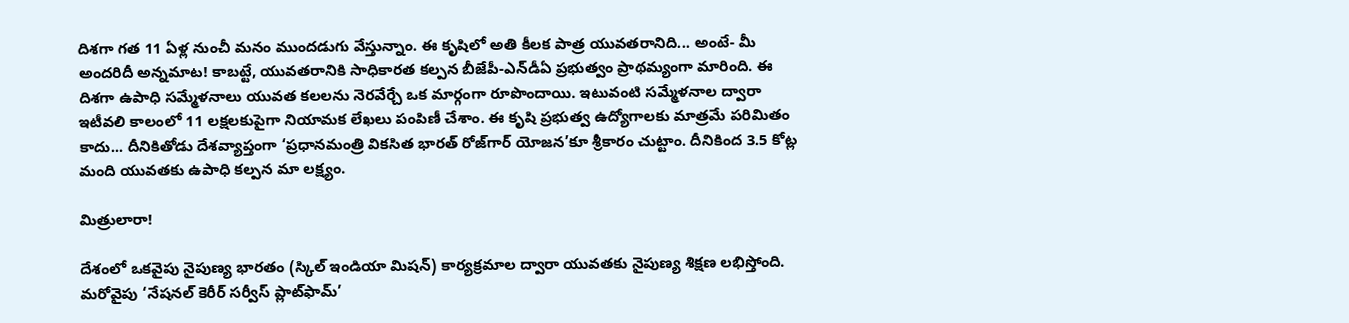దిశగా గత 11 ఏళ్ల నుంచీ మనం ముందడుగు వేస్తున్నాం. ఈ కృషిలో అతి కీలక పాత్ర యువతరానిది... అంటే- మీ అందరిదీ అన్నమాట! కాబట్టే, యువతరానికి సాధికారత కల్పన బీజేపీ-ఎన్‌డీఏ ప్రభుత్వం ప్రాథమ్యంగా మారింది. ఈ దిశగా ఉపాధి సమ్మేళనాలు యువత కలలను నెరవేర్చే ఒక మార్గంగా రూపొందాయి. ఇటువంటి సమ్మేళనాల ద్వారా ఇటీవలి కాలంలో 11 లక్షలకుపైగా నియామక లేఖలు పంపిణీ చేశాం. ఈ కృషి ప్రభుత్వ ఉద్యోగాలకు మాత్రమే పరిమితం కాదు... దీనికితోడు దేశవ్యాప్తంగా ‘ప్రధానమంత్రి వికసిత భారత్ రోజ్‌గార్ యోజన’కూ శ్రీకారం చుట్టాం. దీనికింద 3.5 కోట్ల మంది యువతకు ఉపాధి కల్పన మా లక్ష్యం.

మిత్రులారా!

దేశంలో ఒకవైపు నైపుణ్య భారతం (స్కిల్ ఇండియా మిషన్) కార్యక్రమాల ద్వారా యువతకు నైపుణ్య శిక్షణ లభిస్తోంది. మరోవైపు ‘నేషనల్ కెరీర్ సర్వీస్ ప్లాట్‌ఫామ్’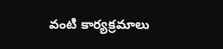వంటి కార్యక్రమాలు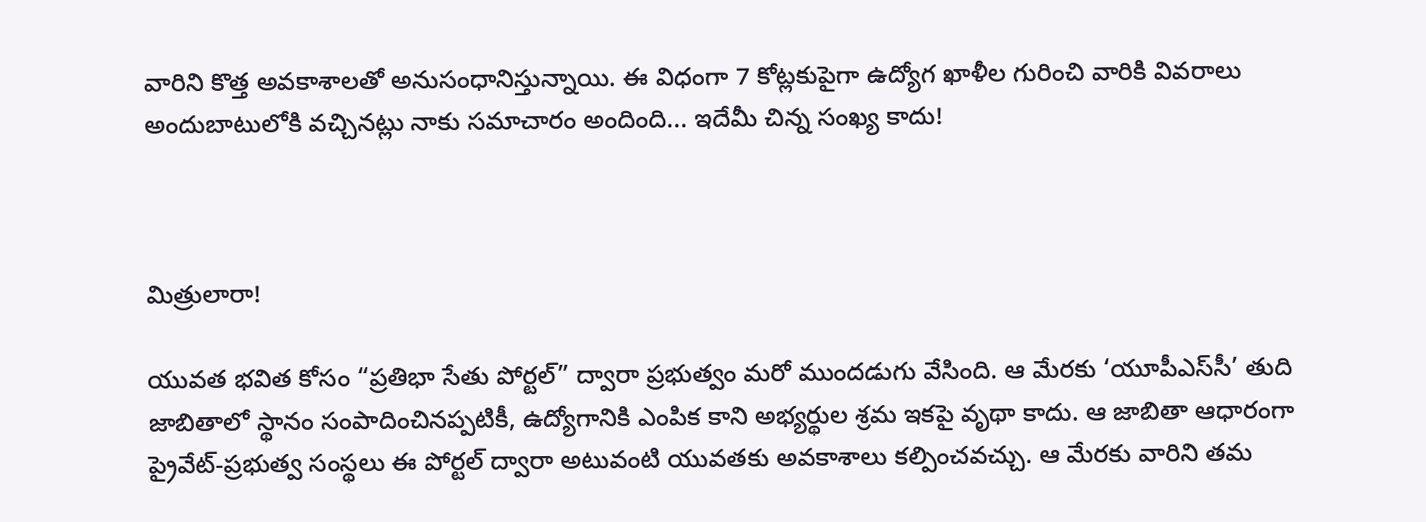వారిని కొత్త అవకాశాలతో అనుసంధానిస్తున్నాయి. ఈ విధంగా 7 కోట్లకుపైగా ఉద్యోగ ఖాళీల గురించి వారికి వివరాలు అందుబాటులోకి వచ్చినట్లు నాకు సమాచారం అందింది... ఇదేమీ చిన్న సంఖ్య కాదు!



మిత్రులారా!

యువత భవిత కోసం “ప్రతిభా సేతు పోర్టల్” ద్వారా ప్రభుత్వం మరో ముందడుగు వేసింది. ఆ మేరకు ‘యూపీఎస్‌సీ’ తుది జాబితాలో స్థానం సంపాదించినప్పటికీ, ఉద్యోగానికి ఎంపిక కాని అభ్యర్థుల శ్రమ ఇకపై వృథా కాదు. ఆ జాబితా ఆధారంగా ప్రైవేట్-ప్రభుత్వ సంస్థలు ఈ పోర్టల్ ద్వారా అటువంటి యువతకు అవకాశాలు కల్పించవచ్చు. ఆ మేరకు వారిని తమ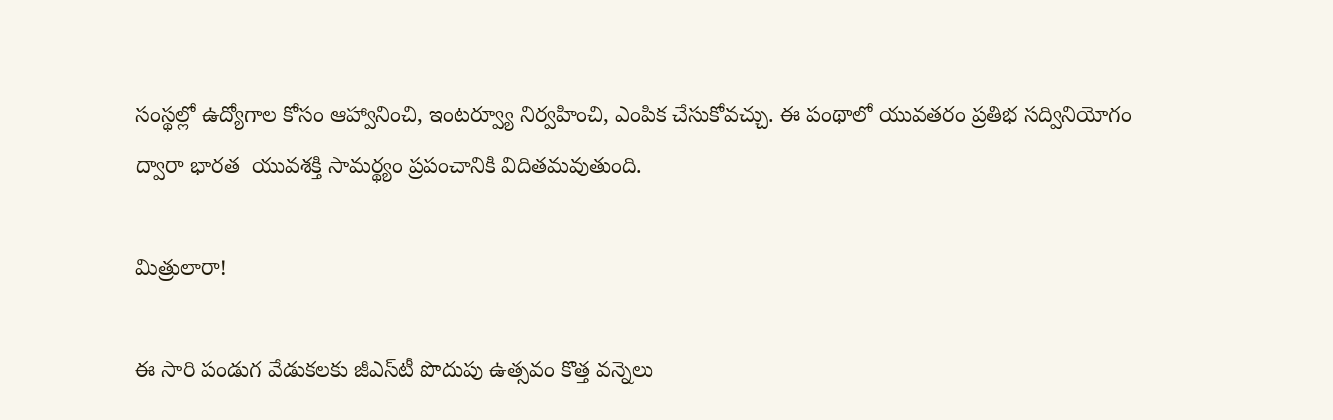సంస్థల్లో ఉద్యోగాల కోసం ఆహ్వానించి, ఇంటర్వ్యూ నిర్వహించి, ఎంపిక చేసుకోవచ్చు. ఈ పంథాలో యువతరం ప్రతిభ సద్వినియోగం ద్వారా భారత  యువశక్తి సామర్థ్యం ప్రపంచానికి విదితమవుతుంది.

మిత్రులారా!

ఈ సారి పండుగ వేడుకలకు జీఎస్‌టీ పొదుపు ఉత్సవం కొత్త వన్నెలు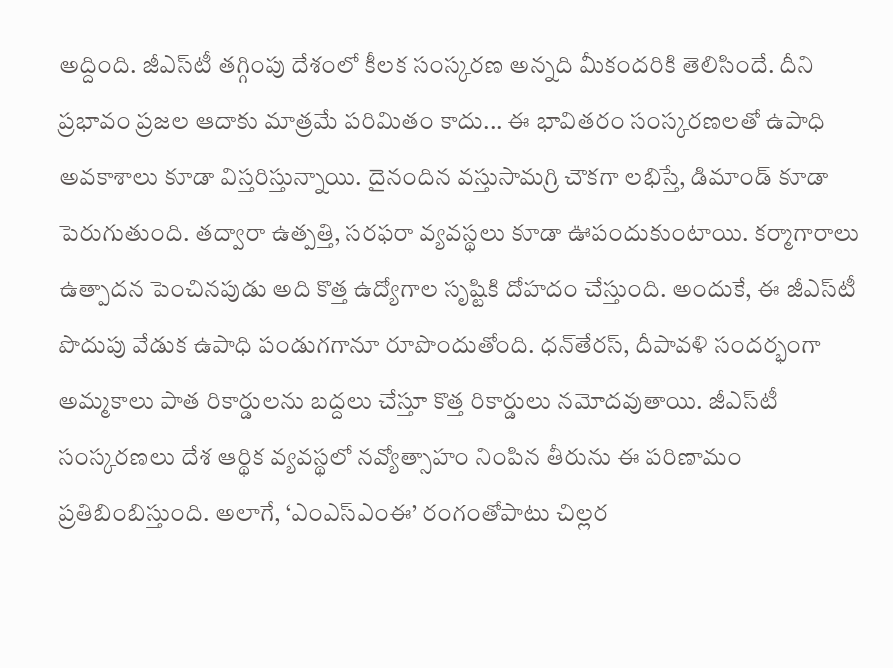అద్దింది. జీఎస్‌టీ తగ్గింపు దేశంలో కీలక సంస్కరణ అన్నది మీకందరికి తెలిసిందే. దీని ప్రభావం ప్రజల ఆదాకు మాత్రమే పరిమితం కాదు... ఈ భావితరం సంస్కరణలతో ఉపాధి అవకాశాలు కూడా విస్తరిస్తున్నాయి. దైనందిన వస్తుసామగ్రి చౌకగా లభిస్తే, డిమాండ్ కూడా పెరుగుతుంది. తద్వారా ఉత్పత్తి, సరఫరా వ్యవస్థలు కూడా ఊపందుకుంటాయి. కర్మాగారాలు ఉత్పాదన పెంచినపుడు అది కొత్త ఉద్యోగాల సృష్టికి దోహదం చేస్తుంది. అందుకే, ఈ జీఎస్‌టీ పొదుపు వేడుక ఉపాధి పండుగగానూ రూపొందుతోంది. ధన్‌తేరస్, దీపావళి సందర్భంగా అమ్మకాలు పాత రికార్డులను బద్దలు చేస్తూ కొత్త రికార్డులు నమోదవుతాయి. జీఎస్‌టీ సంస్కరణలు దేశ ఆర్థిక వ్యవస్థలో నవ్యోత్సాహం నింపిన తీరును ఈ పరిణామం ప్రతిబింబిస్తుంది. అలాగే, ‘ఎంఎస్‌ఎంఈ’ రంగంతోపాటు చిల్లర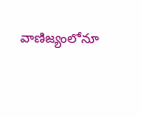వాణిజ్యంలోనూ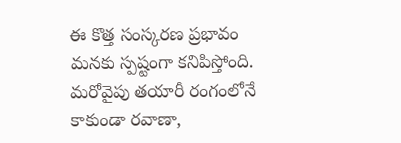ఈ కొత్త సంస్కరణ ప్రభావం మనకు స్పష్టంగా కనిపిస్తోంది. మరోవైపు తయారీ రంగంలోనే కాకుండా రవాణా,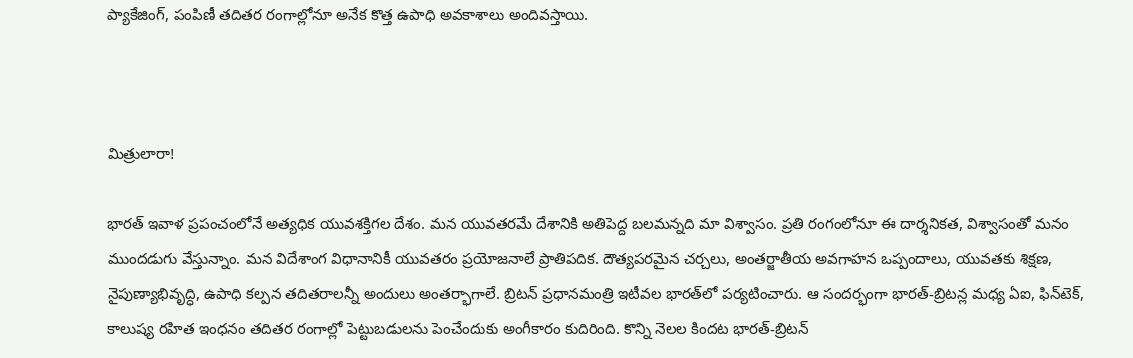ప్యాకేజింగ్, పంపిణీ తదితర రంగాల్లోనూ అనేక కొత్త ఉపాధి అవకాశాలు అందివస్తాయి.



మిత్రులారా!

భారత్‌ ఇవాళ ప్రపంచంలోనే అత్యధిక యువశక్తిగల దేశం. మన యువతరమే దేశానికి అతిపెద్ద బలమన్నది మా విశ్వాసం. ప్రతి రంగంలోనూ ఈ దార్శనికత, విశ్వాసంతో మనం ముందడుగు వేస్తున్నాం. మన విదేశాంగ విధానానికీ యువతరం ప్రయోజనాలే ప్రాతిపదిక. దౌత్యపరమైన చర్చలు, అంతర్జాతీయ అవగాహన ఒప్పందాలు, యువతకు శిక్షణ, నైపుణ్యాభివృద్ధి, ఉపాధి కల్పన తదితరాలన్నీ అందులు అంతర్భాగాలే. బ్రిటన్‌ ప్రధానమంత్రి ఇటీవల భారత్‌లో పర్యటించారు. ఆ సందర్భంగా భారత్‌-బ్రిటన్ల మధ్య ఏఐ, ఫిన్‌టెక్, కాలుష్య రహిత ఇంధనం తదితర రంగాల్లో పెట్టుబడులను పెంచేందుకు అంగీకారం కుదిరింది. కొన్ని నెలల కిందట భారత్‌-బ్రిటన్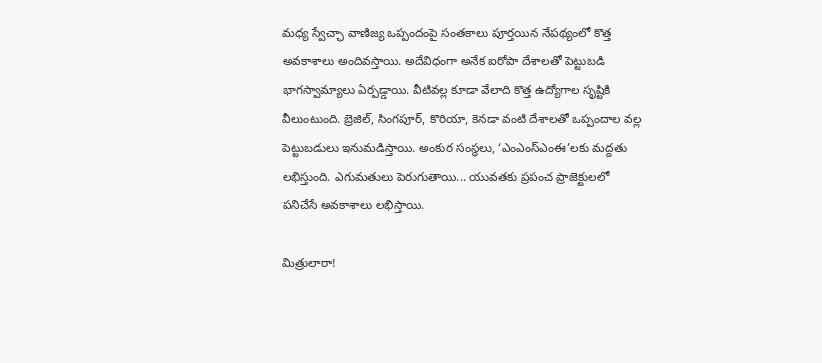మధ్య స్వేచ్ఛా వాణిజ్య ఒప్పందంపై సంతకాలు పూర్తయిన నేపథ్యంలో కొత్త అవకాశాలు అందివస్తాయి. అదేవిధంగా అనేక ఐరోపా దేశాలతో పెట్టుబడి భాగస్వామ్యాలు ఏర్పడ్డాయి. వీటివల్ల కూడా వేలాది కొత్త ఉద్యోగాల సృష్టికి వీలుంటుంది. బ్రెజిల్, సింగపూర్, కొరియా, కెనడా వంటి దేశాలతో ఒప్పందాల వల్ల పెట్టుబడులు ఇనుమడిస్తాయి. అంకుర సంస్థలు, ‘ఎంఎంస్‌ఎంఈ’లకు మద్దతు లభిస్తుంది. ఎగుమతులు పెరుగుతాయి... యువతకు ప్రపంచ ప్రాజెక్టులలో పనిచేసే అవకాశాలు లభిస్తాయి.

మిత్రులారా!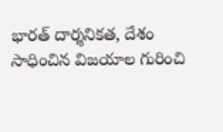భారత్‌ దార్శనికత, దేశం సాధించిన విజయాల గురించి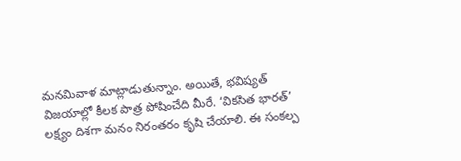మనమివాళ మాట్లాడుతున్నాం. అయితే, భవిష్యత్‌ విజయాల్లో కీలక పాత్ర పోషించేది మీరే. ‘వికసిత భారత్‌’ లక్ష్యం దిశగా మనం నిరంతరం కృషి చేయాలి. ఈ సంకల్ప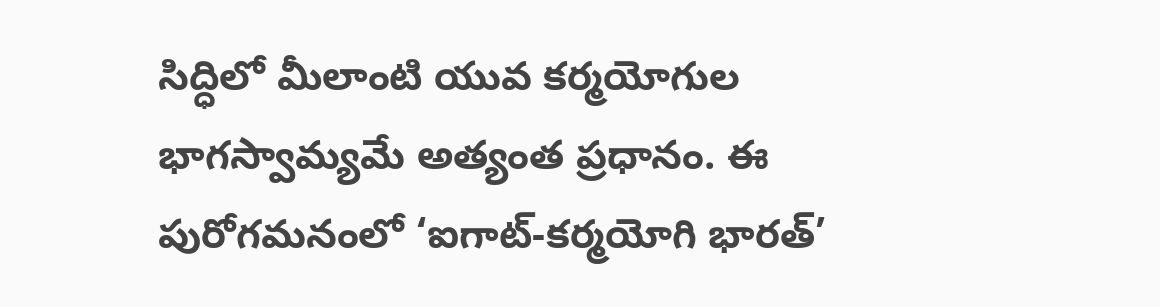సిద్ధిలో మీలాంటి యువ కర్మయోగుల భాగస్వామ్యమే అత్యంత ప్రధానం. ఈ పురోగమనంలో ‘ఐగాట్-కర్మయోగి భారత్’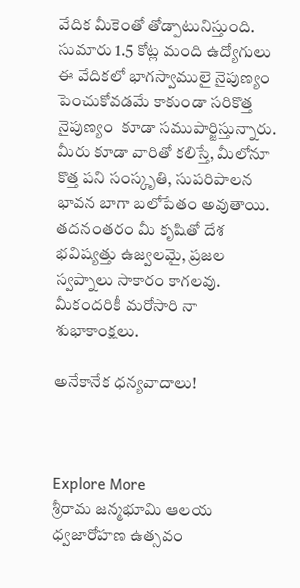వేదిక మీకెంతో తోడ్పాటునిస్తుంది. సుమారు 1.5 కోట్ల మంది ఉద్యోగులు ఈ వేదికలో భాగస్వాములై నైపుణ్యం పెంచుకోవడమే కాకుండా సరికొత్త నైపుణ్యం  కూడా సముపార్జిస్తున్నారు. మీరు కూడా వారితో కలిస్తే, మీలోనూ కొత్త పని సంస్కృతి, సుపరిపాలన భావన బాగా బలోపేతం అవుతాయి. తదనంతరం మీ కృషితో దేశ భవిష్యత్తు ఉజ్వలమై, ప్రజల స్వప్నాలు సాకారం కాగలవు. మీకందరికీ మరోసారి నా శుభాకాంక్షలు.

అనేకానేక ధన్యవాదాలు!



Explore More
శ్రీరామ జన్మభూమి ఆలయ ధ్వజారోహణ ఉత్సవం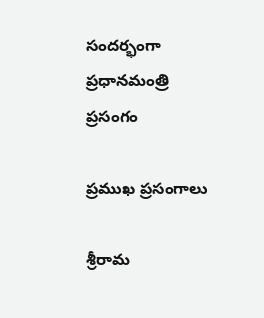సందర్భంగా ప్రధానమంత్రి ప్రసంగం

ప్రముఖ ప్రసంగాలు

శ్రీరామ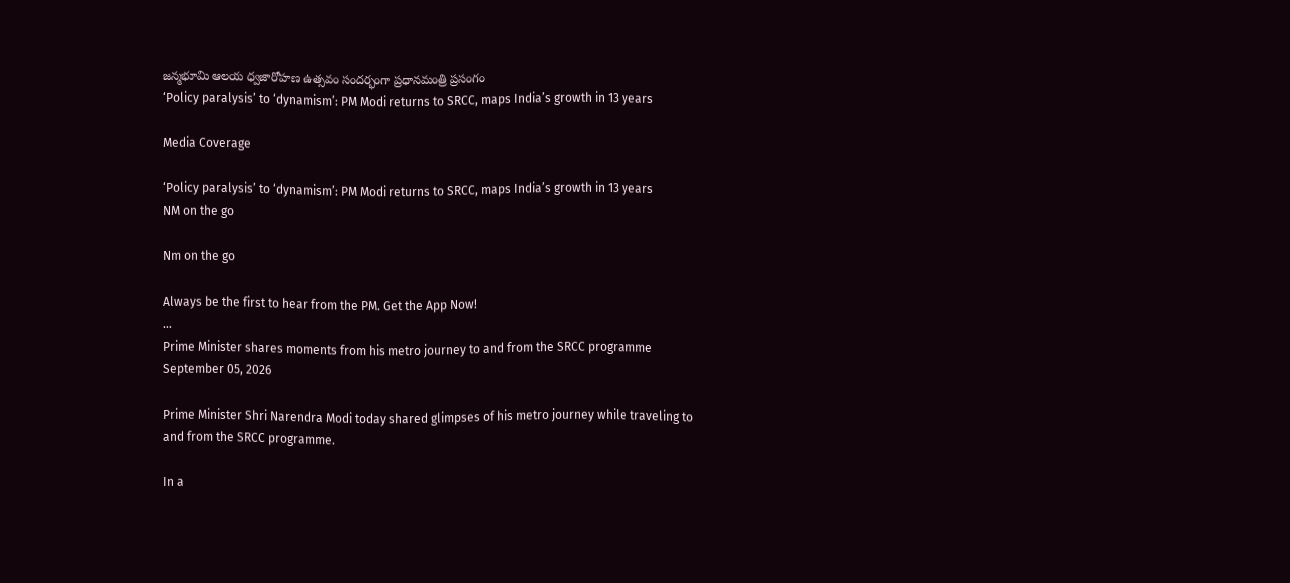జన్మభూమి ఆలయ ధ్వజారోహణ ఉత్సవం సందర్భంగా ప్రధానమంత్రి ప్రసంగం
‘Policy paralysis’ to ‘dynamism’: PM Modi returns to SRCC, maps India’s growth in 13 years

Media Coverage

‘Policy paralysis’ to ‘dynamism’: PM Modi returns to SRCC, maps India’s growth in 13 years
NM on the go

Nm on the go

Always be the first to hear from the PM. Get the App Now!
...
Prime Minister shares moments from his metro journey to and from the SRCC programme
September 05, 2026

Prime Minister Shri Narendra Modi today shared glimpses of his metro journey while traveling to and from the SRCC programme.

In a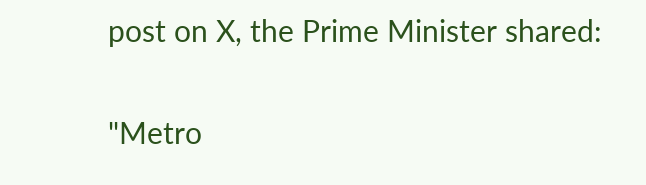post on X, the Prime Minister shared:

"Metro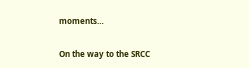moments…

On the way to the SRCC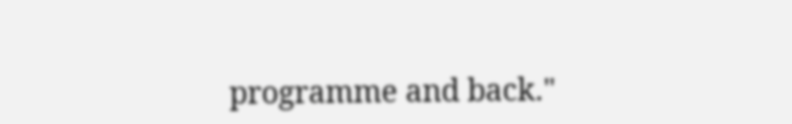programme and back."